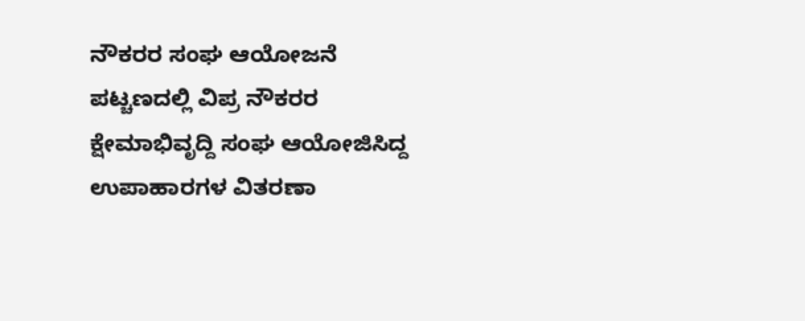ನೌಕರರ ಸಂಘ ಆಯೋಜನೆ
ಪಟ್ಚಣದಲ್ಲಿ ವಿಪ್ರ ನೌಕರರ ಕ್ಷೇಮಾಭಿವೃದ್ದಿ ಸಂಘ ಆಯೋಜಿಸಿದ್ದ ಉಪಾಹಾರಗಳ ವಿತರಣಾ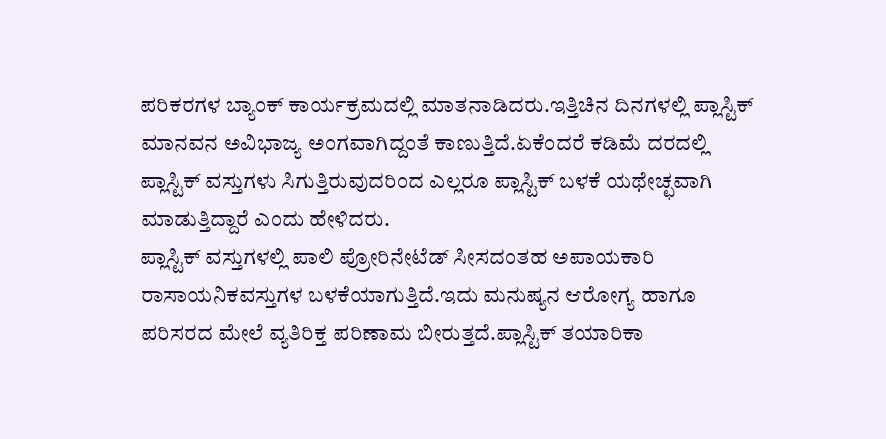ಪರಿಕರಗಳ ಬ್ಯಾಂಕ್ ಕಾರ್ಯಕ್ರಮದಲ್ಲಿ ಮಾತನಾಡಿದರು.ಇತ್ತಿಚಿನ ದಿನಗಳಲ್ಲಿ ಪ್ಲಾಸ್ಟಿಕ್ ಮಾನವನ ಅವಿಭಾಜ್ಯ ಅಂಗವಾಗಿದ್ದಂತೆ ಕಾಣುತ್ತಿದೆ.ಏಕೆಂದರೆ ಕಡಿಮೆ ದರದಲ್ಲಿ ಪ್ಲಾಸ್ಟಿಕ್ ವಸ್ತುಗಳು ಸಿಗುತ್ತಿರುವುದರಿಂದ ಎಲ್ಲರೂ ಪ್ಲಾಸ್ಟಿಕ್ ಬಳಕೆ ಯಥೇಚ್ಛವಾಗಿ ಮಾಡುತ್ತಿದ್ದಾರೆ ಎಂದು ಹೇಳಿದರು.
ಪ್ಲಾಸ್ಟಿಕ್ ವಸ್ತುಗಳಲ್ಲಿ ಪಾಲಿ ಪ್ರೋರಿನೇಟೆಡ್ ಸೀಸದಂತಹ ಅಪಾಯಕಾರಿ ರಾಸಾಯನಿಕವಸ್ತುಗಳ ಬಳಕೆಯಾಗುತ್ತಿದೆ.ಇದು ಮನುಷ್ಯನ ಆರೋಗ್ಯ ಹಾಗೂ ಪರಿಸರದ ಮೇಲೆ ವ್ಯತಿರಿಕ್ತ ಪರಿಣಾಮ ಬೀರುತ್ತದೆ.ಪ್ಲಾಸ್ಟಿಕ್ ತಯಾರಿಕಾ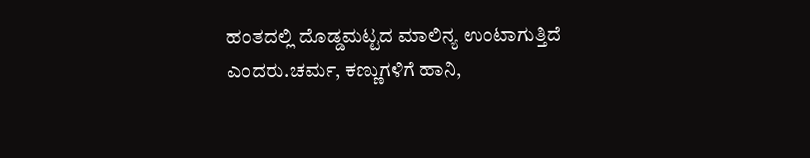ಹಂತದಲ್ಲಿ ದೊಡ್ಡಮಟ್ಟದ ಮಾಲಿನ್ಯ ಉಂಟಾಗುತ್ತಿದೆ ಎಂದರು.ಚರ್ಮ, ಕಣ್ಣುಗಳಿಗೆ ಹಾನಿ,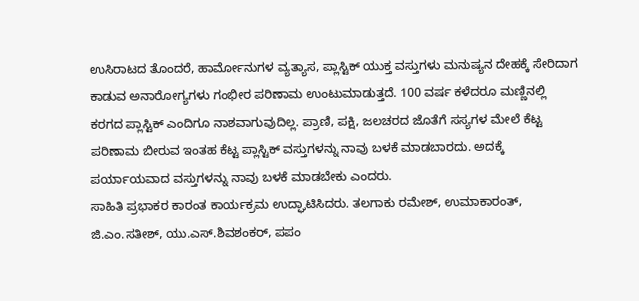ಉಸಿರಾಟದ ತೊಂದರೆ, ಹಾರ್ಮೋನುಗಳ ವ್ಯತ್ಯಾಸ, ಪ್ಲಾಸ್ಟಿಕ್ ಯುಕ್ತ ವಸ್ತುಗಳು ಮನುಷ್ಯನ ದೇಹಕ್ಕೆ ಸೇರಿದಾಗ ಕಾಡುವ ಅನಾರೋಗ್ಯಗಳು ಗಂಭೀರ ಪರಿಣಾಮ ಉಂಟುಮಾಡುತ್ತದೆ. 100 ವರ್ಷ ಕಳೆದರೂ ಮಣ್ಣಿನಲ್ಲಿ ಕರಗದ ಪ್ಲಾಸ್ಟಿಕ್ ಎಂದಿಗೂ ನಾಶವಾಗುವುದಿಲ್ಲ. ಪ್ರಾಣಿ, ಪಕ್ಷಿ, ಜಲಚರದ ಜೊತೆಗೆ ಸಸ್ಯಗಳ ಮೇಲೆ ಕೆಟ್ಟ ಪರಿಣಾಮ ಬೀರುವ ಇಂತಹ ಕೆಟ್ಟ ಪ್ಲಾಸ್ಟಿಕ್ ವಸ್ತುಗಳನ್ನು ನಾವು ಬಳಕೆ ಮಾಡಬಾರದು. ಅದಕ್ಕೆ ಪರ್ಯಾಯವಾದ ವಸ್ತುಗಳನ್ನು ನಾವು ಬಳಕೆ ಮಾಡಬೇಕು ಎಂದರು.
ಸಾಹಿತಿ ಪ್ರಭಾಕರ ಕಾರಂತ ಕಾರ್ಯಕ್ರಮ ಉದ್ಘಾಟಿಸಿದರು. ತಲಗಾಕು ರಮೇಶ್, ಉಮಾಕಾರಂತ್, ಜಿ.ಎಂ.ಸತೀಶ್, ಯು.ಎಸ್.ಶಿವಶಂಕರ್, ಪಪಂ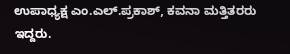ಉಪಾಧ್ಯಕ್ಷ ಎಂ.ಎಲ್.ಪ್ರಕಾಶ್, ಕವನಾ ಮತ್ತಿತರರು ಇದ್ದರು.